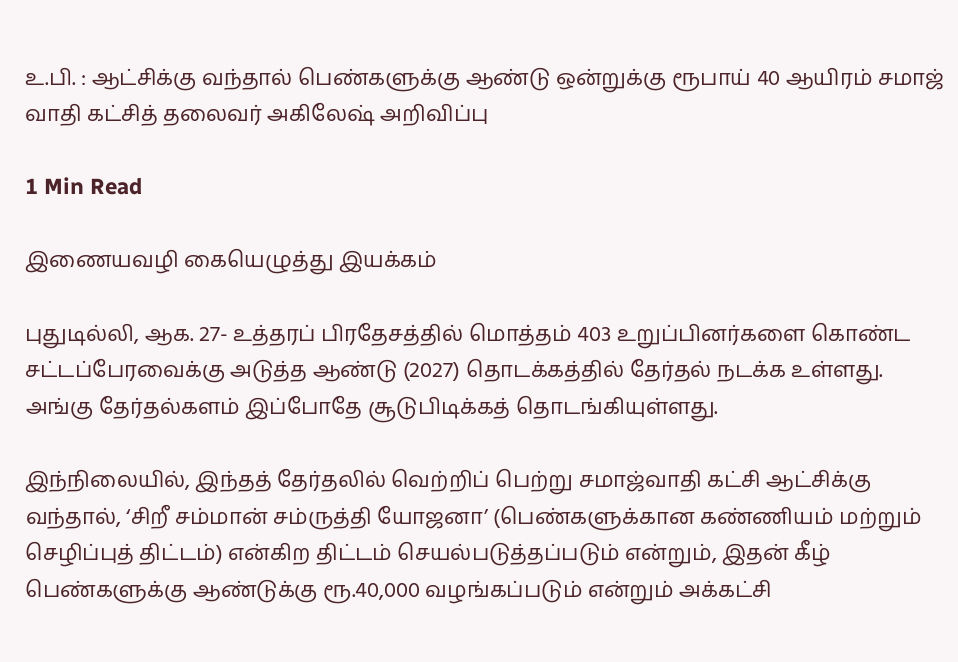உ.பி. : ஆட்சிக்கு வந்தால் பெண்களுக்கு ஆண்டு ஒன்றுக்கு ரூபாய் 40 ஆயிரம் சமாஜ் வாதி கட்சித் தலைவர் அகிலேஷ் அறிவிப்பு

1 Min Read

இணையவழி கையெழுத்து இயக்கம்

புதுடில்லி, ஆக. 27- உத்தரப் பிரதேசத்தில் மொத்தம் 403 உறுப்பினர்களை கொண்ட சட்டப்பேரவைக்கு அடுத்த ஆண்டு (2027) தொடக்கத்தில் தேர்தல் நடக்க உள்ளது. அங்கு தேர்தல்களம் இப்போதே சூடுபிடிக்கத் தொடங்கியுள்ளது.

இந்நிலையில், இந்தத் தேர்தலில் வெற்றிப் பெற்று சமாஜ்வாதி கட்சி ஆட்சிக்கு வந்தால், ‘சிறீ சம்மான் சம்ருத்தி யோஜனா’ (பெண்களுக்கான கண்ணியம் மற்றும் செழிப்புத் திட்டம்) என்கிற திட்டம் செயல்படுத்தப்படும் என்றும், இதன் கீழ் பெண்களுக்கு ஆண்டுக்கு ரூ.40,000 வழங்கப்படும் என்றும் அக்கட்சி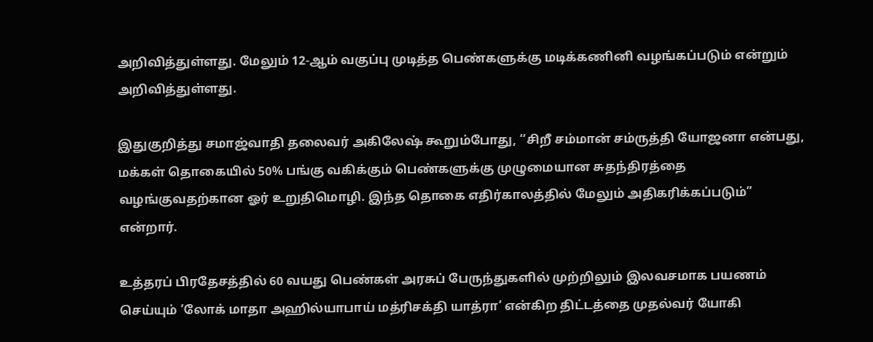அறிவித்துள்ளது. மேலும் 12-ஆம் வகுப்பு முடித்த பெண்களுக்கு மடிக்கணினி வழங்கப்படும் என்றும் அறிவித்துள்ளது.

இதுகுறித்து சமாஜ்வாதி தலைவர் அகிலேஷ் கூறும்போது, ‘‘சிறீ சம்மான் சம்ருத்தி யோஜனா என்பது, மக்கள் தொகையில் 50% பங்கு வகிக்கும் பெண்களுக்கு முழுமையான சுதந்திரத்தை வழங்குவதற்கான ஓர் உறுதிமொழி. இந்த தொகை எதிர்காலத்தில் மேலும் அதிகரிக்கப்படும்” என்றார்.

உத்தரப் பிரதேசத்தில் 60 வயது பெண்கள் அரசுப் பேருந்துகளில் முற்றிலும் இலவசமாக பயணம் செய்யும் ’லோக் மாதா அஹில்யாபாய் மத்ரிசக்தி யாத்ரா’ என்கிற திட்டத்தை முதல்வர் யோகி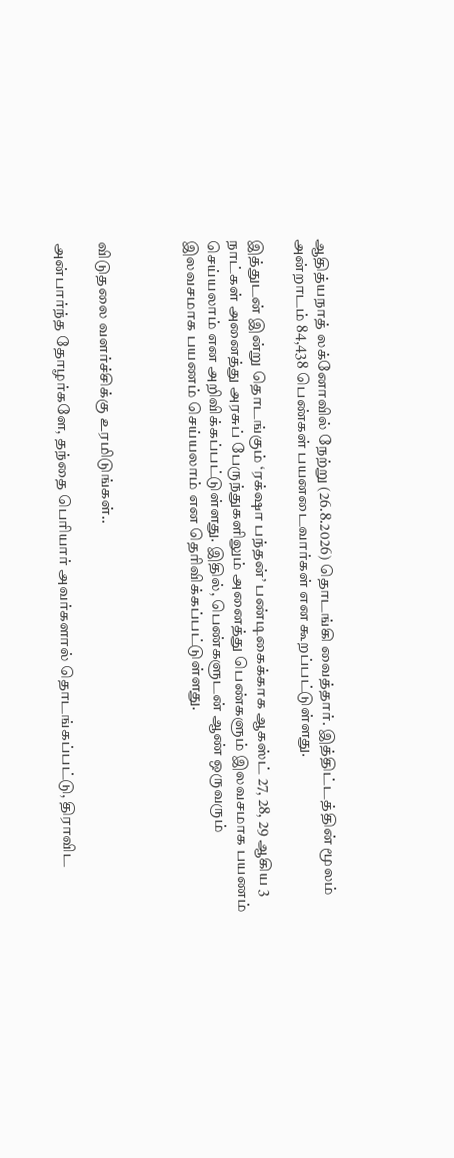ஆதித்யநாத் லக்னோவில் நேற்று (26.8.2026) தொடங்கி வைத்தார். இத்திட்டத்தின் மூலம் அன்றாடம் 84,438 பெண்கள் பயனடைவார்கள் என கூறப்பட்டுள்ளது.

இத்துடன் இன்று தொடங்கும் ‘ரக்‌ஷா பந்தன்’ பண்டிகைக்காக ஆகஸ்ட் 27, 28, 29 ஆகிய 3 நாட்கள் அனைத்து அரசுப் பேருந்துகளிலும் அனைத்து பெண்களும் இலவசமாக பயணம் செய்யலாம் என அறிவிக்கப்பட்டுள்ளது. இதில், பெண்களுடன் ஆண் ஒருவரும் இலவசமாக பயணம் செய்யலாம் என தெரிவிக்கப்பட்டுள்ளது.



விடுதலை வளர்ச்சிக்கு உரமிடுங்கள்..

அன்பார்ந்த தோழர்களே, தந்தை பெரியார் அவர்களால் தொடங்கப்பட்டு, திராவிட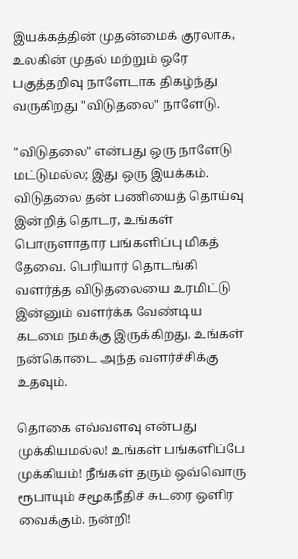இயக்கத்தின் முதன்மைக் குரலாக, உலகின் முதல் மற்றும் ஒரே பகுத்தறிவு நாளேடாக திகழ்ந்து வருகிறது "விடுதலை" நாளேடு.

"விடுதலை" என்பது ஒரு நாளேடு மட்டுமல்ல; இது ஒரு இயக்கம். விடுதலை தன் பணியைத் தொய்வு இன்றித் தொடர, உங்கள் பொருளாதார பங்களிப்பு மிகத் தேவை. பெரியார் தொடங்கி வளர்த்த விடுதலையை உரமிட்டு இன்னும் வளர்க்க வேண்டிய கடமை நமக்கு இருக்கிறது. உங்கள் நன்கொடை அந்த வளர்ச்சிக்கு உதவும்.

தொகை எவ்வளவு என்பது முக்கியமல்ல! உங்கள் பங்களிப்பே முக்கியம்! நீங்கள் தரும் ஒவ்வொரு ரூபாயும் சமூகநீதிச் சுடரை ஒளிர வைக்கும். நன்றி!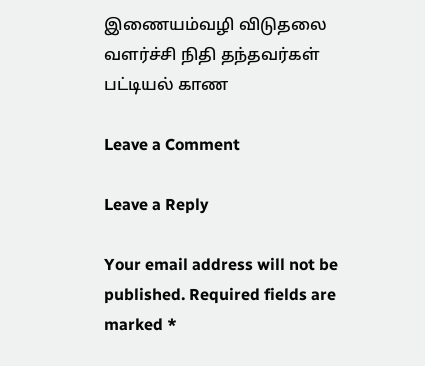இணையம்வழி விடுதலை வளர்ச்சி நிதி தந்தவர்கள் பட்டியல் காண

Leave a Comment

Leave a Reply

Your email address will not be published. Required fields are marked *